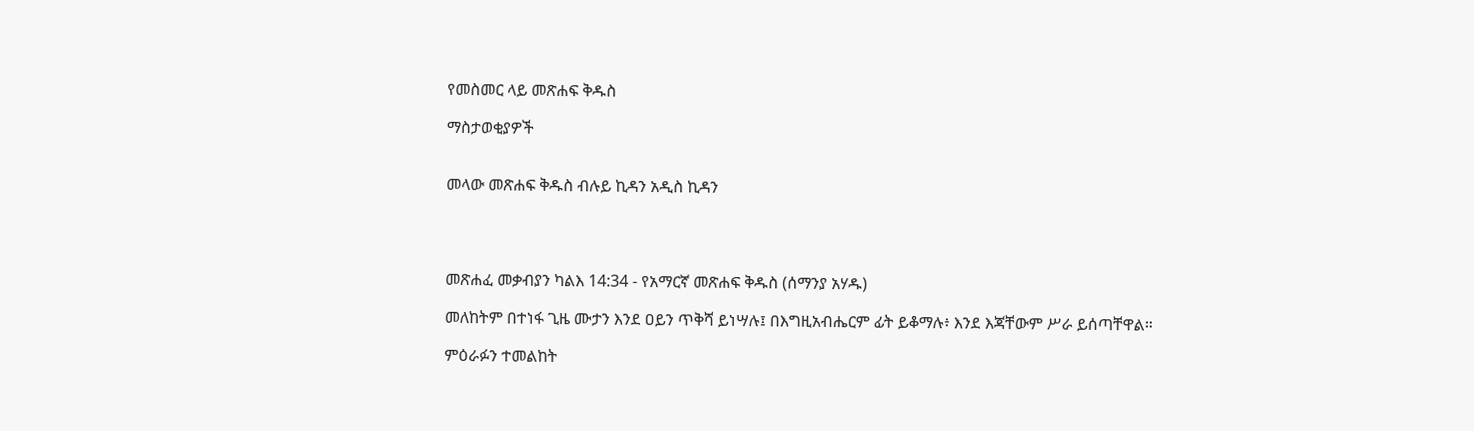የመስመር ላይ መጽሐፍ ቅዱስ

ማስታወቂያዎች


መላው መጽሐፍ ቅዱስ ብሉይ ኪዳን አዲስ ኪዳን




መጽሐፈ መቃብያን ካልእ 14:34 - የአማርኛ መጽሐፍ ቅዱስ (ሰማንያ አሃዱ)

መለከትም በተነፋ ጊዜ ሙታን እንደ ዐይን ጥቅሻ ይነሣሉ፤ በእግዚአብሔርም ፊት ይቆማሉ፥ እንደ እጃቸውም ሥራ ይሰጣቸዋል።

ምዕራፉን ተመልከት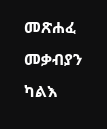መጽሐፈ መቃብያን ካልእ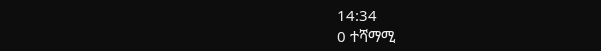14:34
0 ተሻማሚ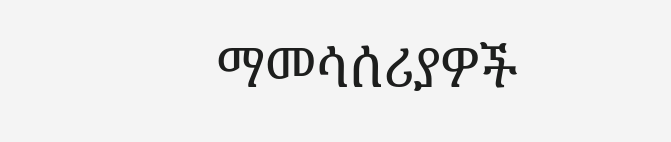ማመሳሰሪያዎች